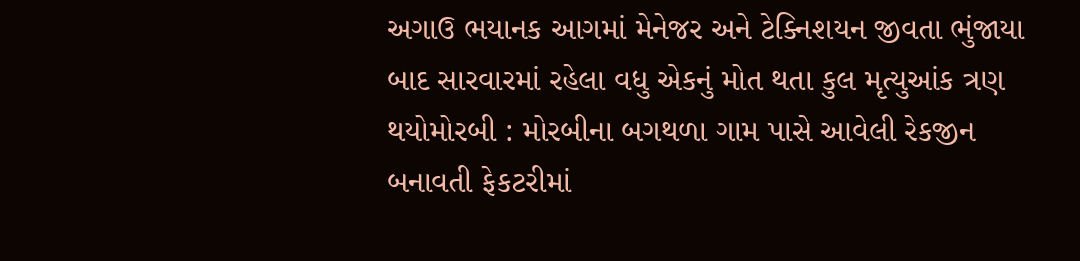અગાઉ ભયાનક આગમાં મેનેજર અને ટેક્નિશયન જીવતા ભુંજાયા બાદ સારવારમાં રહેલા વધુ એકનું મોત થતા કુલ મૃત્યુઆંક ત્રણ થયોમોરબી : મોરબીના બગથળા ગામ પાસે આવેલી રેકજીન બનાવતી ફેકટરીમાં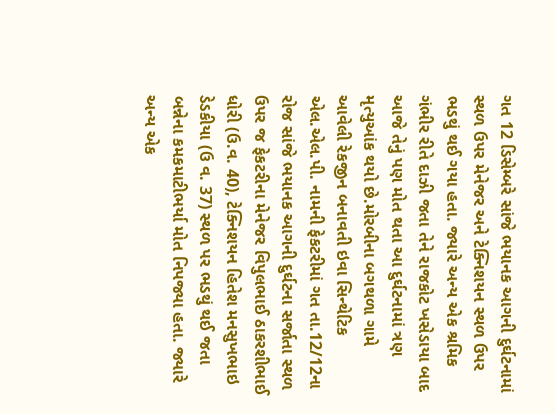ગત 12 ડિસેમ્બરે સાંજે ભયાનક આગની દુર્ઘટનામાં સ્થળ ઉપર મેનેજર અને ટેક્નિશયન સ્થળ ઉપર ભડથું થઈ ગયા હતા. જ્યારે અન્ય એક શ્રમિક ગંભીર રીતે દાઝી જતા તેને રાજકોટ ખસેડાયા બાદ આજે તેનું પણ મોત થતા આ દુર્ઘટનામાં ત્રણ મૃત્યુઆંક થયો છે.મોરબીના બગથળા ગામે આવેલી રેકજીન બનાવતી ઇવા સિન્થેટિક એલ.એલ.પી. નામની ફેકટરીમાં ગત તા.12/12ના રોજ સાંજે ભયાનક આગની દુર્ઘટના સર્જાતા સ્થળ ઉપર જ ફેકટરીના મેનેજર વિપુલભાઈ ઠાકરશીભાઈ ધોરી (ઉ.વ. 40), ટેક્નિશયન હિતેશ મનસુખભાઇ ડેડકીયા (ઉ વ. 37) સ્થળ પર ભડથું થઈ જતા બન્નેના કમકમાટીભર્યા મોત નિપજ્યા હતા. જ્યારે અન્ય એક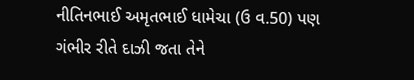નીતિનભાઈ અમૃતભાઈ ધામેચા (ઉ વ.50) પણ ગંભીર રીતે દાઝી જતા તેને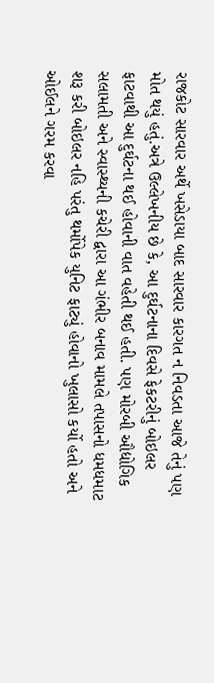રાજકોટ સારવાર અર્થે ખસેડાયા બાદ સારવાર કારગત ન નિવડતા આજે તેનું પણ મોત થયું હતું.અત્રે ઉલ્લેખનીય છે કે, આ દુર્ઘટનાના દિવસે ફેકટરીનું બોઇલર ફાટવાથી આ દુર્ઘટના થઈ હોવાની વાત વહેતી થઈ હતી. પણ મોરબી ઔદ્યોગિક સલામતી અને સ્વાસ્થ્યની કચેરી દ્વારા આ ગંભીર બનાવ મામલે તપાસનો ધમધમાટ શરૂ કરી બોઇલર નહિ પરંતુ થર્મોપેક યુનિટ ફાટ્યું હોવાનો ખુલાસો કર્યો હતો અને ઓઈલને ગરમ કરવા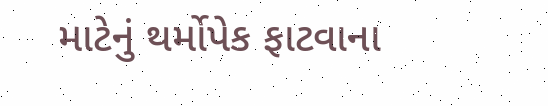માટેનું થર્મોપેક ફાટવાના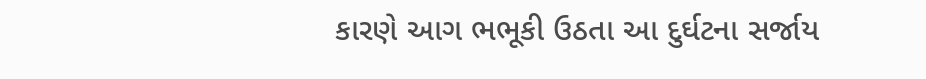કારણે આગ ભભૂકી ઉઠતા આ દુર્ઘટના સર્જાય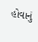હોવાનું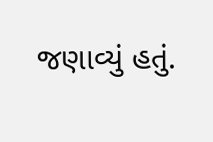જણાવ્યું હતું.